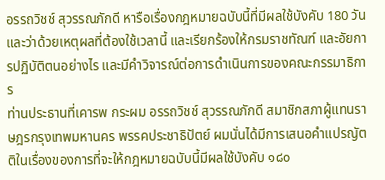อรรถวิชช์ สุวรรณภักดี หารือเรื่องกฎหมายฉบับนี้ที่มีผลใช้บังคับ 180 วัน และว่าด้วยเหตุผลที่ต้องใช้เวลานี้ และเรียกร้องให้กรมราชทัณฑ์ และอัยการปฏิบัติตนอย่างไร และมีคำวิจารณ์ต่อการดำเนินการของคณะกรรมาธิการ
ท่านประธานที่เคารพ กระผม อรรถวิชช์ สุวรรณภักดี สมาชิกสภาผู้แทนราษฎรกรุงเทพมหานคร พรรคประชาธิปัตย์ ผมนั่นได้มีการเสนอคําแปรญัตติในเรื่องของการที่จะให้กฎหมายฉบับนี้มีผลใช้บังคับ ๑๘๐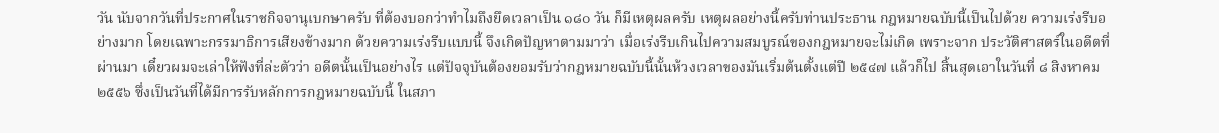วัน นับจากวันที่ประกาศในราชกิจจานุเบกษาครับ ที่ต้องบอกว่าทําไมถึงยึดเวลาเป็น ๑๘๐ วัน ก็มีเหตุผลครับ เหตุผลอย่างนี้ครับท่านประธาน กฎหมายฉบับนี้เป็นไปด้วย ความเร่งรีบอย่างมาก โดยเฉพาะกรรมาธิการเสียงข้างมาก ด้วยความเร่งรีบแบบนี้ จึงเกิดปัญหาตามมาว่า เมื่อเร่งรีบเกินไปความสมบูรณ์ของกฎหมายจะไม่เกิด เพราะจาก ประวัติศาสตร์ในอดีตที่ผ่านมา เดี๋ยวผมจะเล่าให้ฟังที่ล่ะตัวว่า อดีตนั้นเป็นอย่างไร แต่ปัจจุบันต้องยอมรับว่ากฎหมายฉบับนี้นั้นห้วงเวลาของมันเริ่มต้นตั้งแต่ปี ๒๕๔๗ แล้วก็ไป สิ้นสุดเอาในวันที่ ๘ สิงหาคม ๒๕๕๖ ซึ่งเป็นวันที่ได้มีการรับหลักการกฎหมายฉบับนี้ ในสภา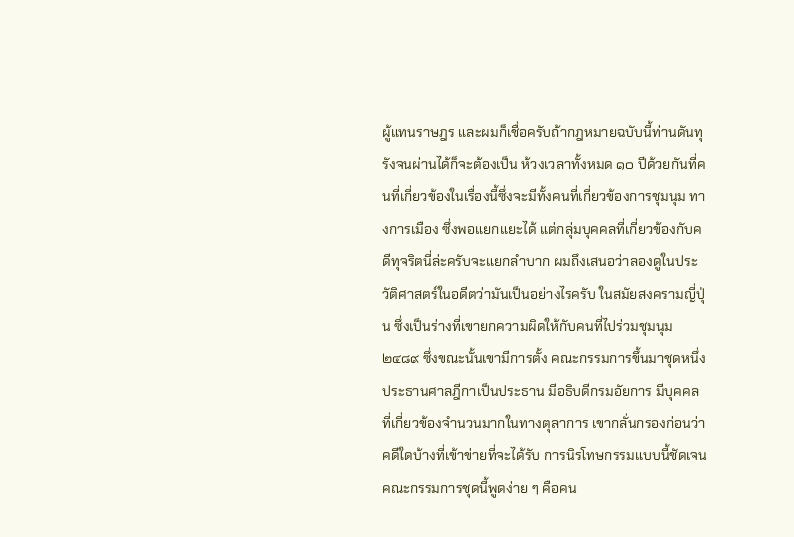ผู้แทนราษฎร และผมก็เชื่อครับถ้ากฎหมายฉบับนี้ท่านดันทุรังจนผ่านได้ก็จะต้องเป็น ห้วงเวลาทั้งหมด ๑๐ ปีด้วยกันที่คนที่เกี่ยวข้องในเรื่องนี้ซึ่งจะมีทั้งคนที่เกี่ยวข้องการชุมนุม ทางการเมือง ซึ่งพอแยกแยะได้ แต่กลุ่มบุคคลที่เกี่ยวข้องกับคดีทุจริตนี่ล่ะครับจะแยกลําบาก ผมถึงเสนอว่าลองดูในประวัติศาสตร์ในอดีตว่ามันเป็นอย่างไรครับ ในสมัยสงครามญี่ปุ่น ซึ่งเป็นร่างที่เขายกความผิดให้กับคนที่ไปร่วมชุมนุม ๒๔๘๙ ซึ่งขณะนั้นเขามีการตั้ง คณะกรรมการขึ้นมาชุดหนึ่ง ประธานศาลฎีกาเป็นประธาน มีอธิบดีกรมอัยการ มีบุคคล ที่เกี่ยวข้องจํานวนมากในทางตุลาการ เขากลั่นกรองก่อนว่าคดีใดบ้างที่เข้าข่ายที่จะได้รับ การนิรโทษกรรมแบบนี้ชัดเจน คณะกรรมการชุดนี้พูดง่าย ๆ คือคน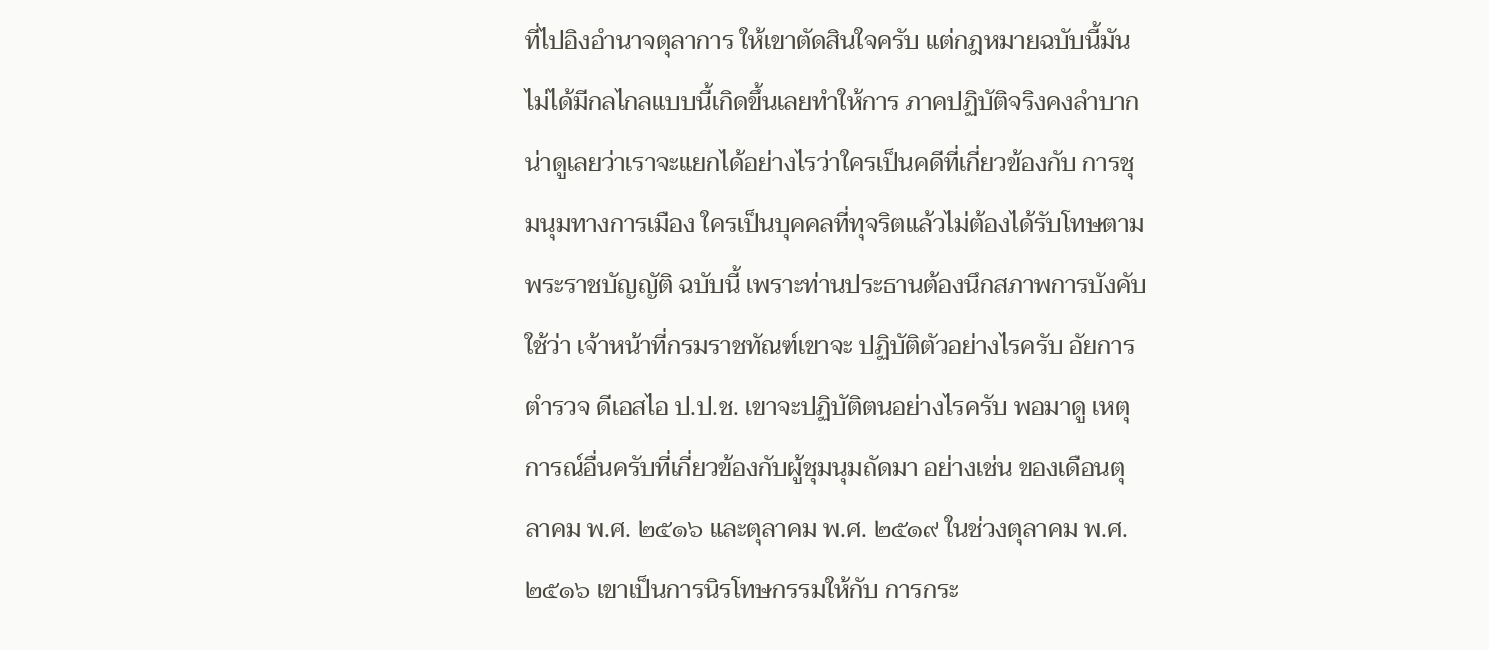ที่ไปอิงอํานาจตุลาการ ให้เขาตัดสินใจครับ แต่กฎหมายฉบับนี้มันไม่ได้มีกลไกลแบบนี้เกิดขึ้นเลยทําให้การ ภาคปฏิบัติจริงคงลําบากน่าดูเลยว่าเราจะแยกได้อย่างไรว่าใครเป็นคดีที่เกี่ยวข้องกับ การชุมนุมทางการเมือง ใครเป็นบุคคลที่ทุจริตแล้วไม่ต้องได้รับโทษตามพระราชบัญญัติ ฉบับนี้ เพราะท่านประธานต้องนึกสภาพการบังคับใช้ว่า เจ้าหน้าที่กรมราชทัณฑ์เขาจะ ปฏิบัติตัวอย่างไรครับ อัยการ ตํารวจ ดีเอสไอ ป.ป.ช. เขาจะปฏิบัติตนอย่างไรครับ พอมาดู เหตุการณ์อื่นครับที่เกี่ยวข้องกับผู้ชุมนุมถัดมา อย่างเช่น ของเดือนตุลาคม พ.ศ. ๒๕๑๖ และตุลาคม พ.ศ. ๒๕๑๙ ในช่วงตุลาคม พ.ศ. ๒๕๑๖ เขาเป็นการนิรโทษกรรมให้กับ การกระ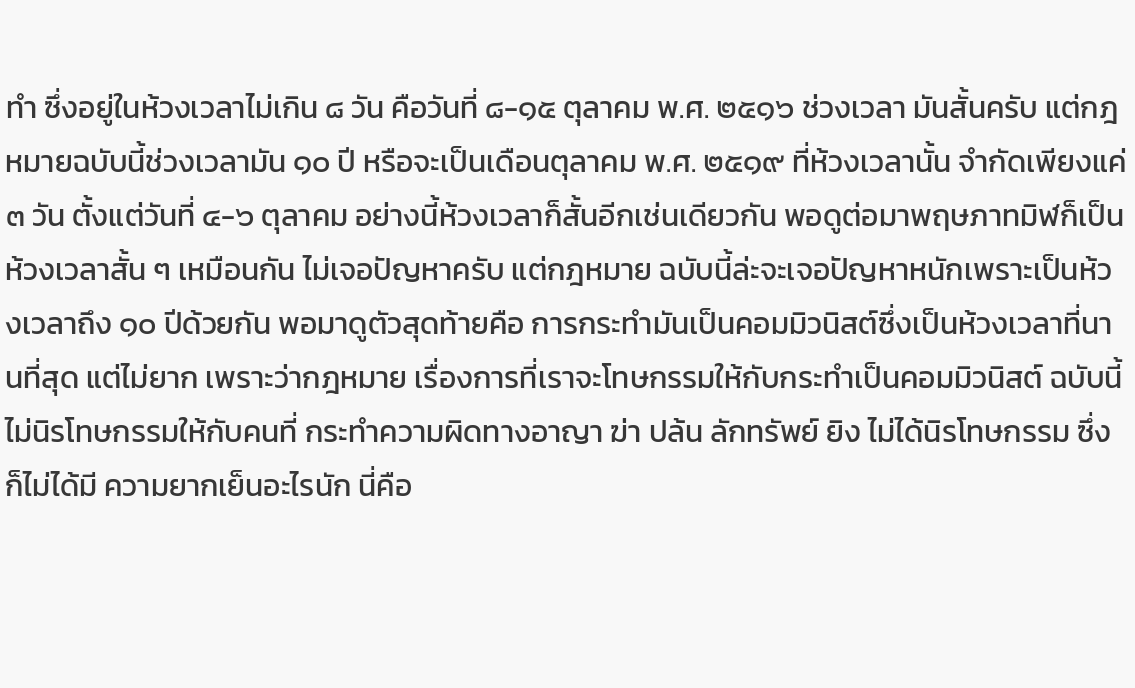ทํา ซึ่งอยู่ในห้วงเวลาไม่เกิน ๘ วัน คือวันที่ ๘-๑๕ ตุลาคม พ.ศ. ๒๕๑๖ ช่วงเวลา มันสั้นครับ แต่กฎหมายฉบับนี้ช่วงเวลามัน ๑๐ ปี หรือจะเป็นเดือนตุลาคม พ.ศ. ๒๕๑๙ ที่ห้วงเวลานั้น จํากัดเพียงแค่ ๓ วัน ตั้งแต่วันที่ ๔-๖ ตุลาคม อย่างนี้ห้วงเวลาก็สั้นอีกเช่นเดียวกัน พอดูต่อมาพฤษภาทมิฬก็เป็นห้วงเวลาสั้น ๆ เหมือนกัน ไม่เจอปัญหาครับ แต่กฎหมาย ฉบับนี้ล่ะจะเจอปัญหาหนักเพราะเป็นห้วงเวลาถึง ๑๐ ปีด้วยกัน พอมาดูตัวสุดท้ายคือ การกระทํามันเป็นคอมมิวนิสต์ซึ่งเป็นห้วงเวลาที่นานที่สุด แต่ไม่ยาก เพราะว่ากฎหมาย เรื่องการที่เราจะโทษกรรมให้กับกระทําเป็นคอมมิวนิสต์ ฉบับนี้ไม่นิรโทษกรรมให้กับคนที่ กระทําความผิดทางอาญา ฆ่า ปล้น ลักทรัพย์ ยิง ไม่ได้นิรโทษกรรม ซึ่งก็ไม่ได้มี ความยากเย็นอะไรนัก นี่คือ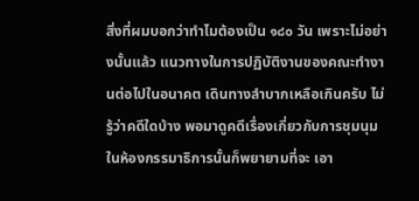สิ่งที่ผมบอกว่าทําไมต้องเป็น ๑๘๐ วัน เพราะไม่อย่างนั้นแล้ว แนวทางในการปฏิบัติงานของคณะทํางานต่อไปในอนาคต เดินทางลําบากเหลือเกินครับ ไม่รู้ว่าคดีใดบ้าง พอมาดูคดีเรื่องเกี่ยวกับการชุมนุมในห้องกรรมาธิการนั้นก็พยายามที่จะ เอา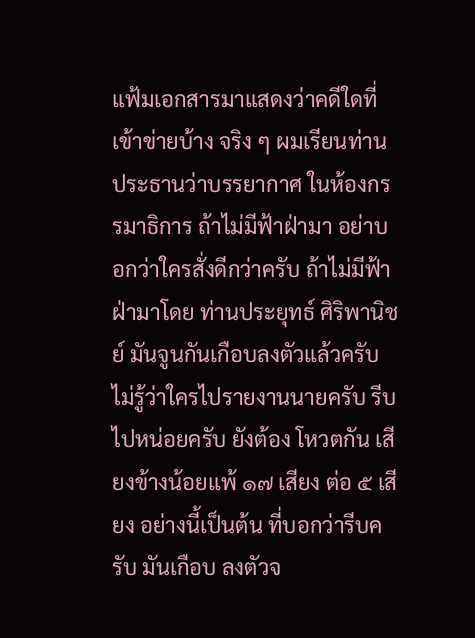แฟ้มเอกสารมาแสดงว่าคดีใดที่เข้าข่ายบ้าง จริง ๆ ผมเรียนท่านประธานว่าบรรยากาศ ในห้องกรรมาธิการ ถ้าไม่มีฟ้าฝ่ามา อย่าบอกว่าใครสั่งดีกว่าครับ ถ้าไม่มีฟ้าฝ่ามาโดย ท่านประยุทธ์ ศิริพานิชย์ มันจูนกันเกือบลงตัวแล้วครับ ไม่รู้ว่าใครไปรายงานนายครับ รีบไปหน่อยครับ ยังต้อง โหวตกัน เสียงข้างน้อยแพ้ ๑๗ เสียง ต่อ ๕ เสียง อย่างนี้เป็นต้น ที่บอกว่ารีบครับ มันเกือบ ลงตัวจ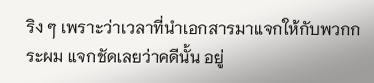ริง ๆ เพราะว่าเวลาที่นําเอกสารมาแจกให้กับพวกกระผม แจกชัดเลยว่าคดีนั้น อยู่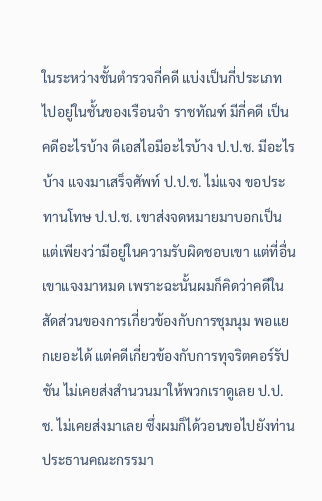ในระหว่างชั้นตํารวจกี่คดี แบ่งเป็นกี่ประเภท ไปอยู่ในชั้นของเรือนจํา ราชทัณฑ์ มีกี่คดี เป็นคดีอะไรบ้าง ดีเอสไอมีอะไรบ้าง ป.ป.ช. มีอะไรบ้าง แจงมาเสร็จศัพท์ ป.ป.ช. ไม่แจง ขอประทานโทษ ป.ป.ช. เขาส่งจดหมายมาบอกเป็นแต่เพียงว่ามีอยู่ในความรับผิดชอบเขา แต่ที่อื่นเขาแจงมาหมด เพราะฉะนั้นผมก็คิดว่าคดีในสัดส่วนของการเกี่ยวข้องกับการชุมนุม พอแยกเยอะได้ แต่คดีเกี่ยวข้องกับการทุจริตคอร์รัปชัน ไม่เคยส่งสํานวนมาให้พวกเราดูเลย ป.ป.ช. ไม่เคยส่งมาเลย ซึ่งผมก็ได้วอนขอไปยังท่านประธานคณะกรรมา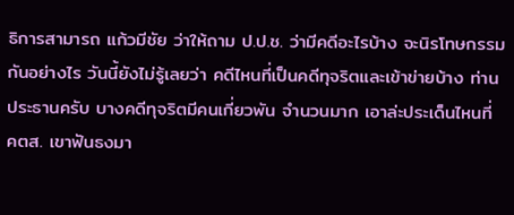ธิการสามารถ แก้วมีชัย ว่าให้ถาม ป.ป.ช. ว่ามีคดีอะไรบ้าง จะนิรโทษกรรมกันอย่างไร วันนี้ยังไม่รู้เลยว่า คดีไหนที่เป็นคดีทุจริตและเข้าข่ายบ้าง ท่านประธานครับ บางคดีทุจริตมีคนเกี่ยวพัน จํานวนมาก เอาล่ะประเด็นไหนที่ คตส. เขาฟันธงมา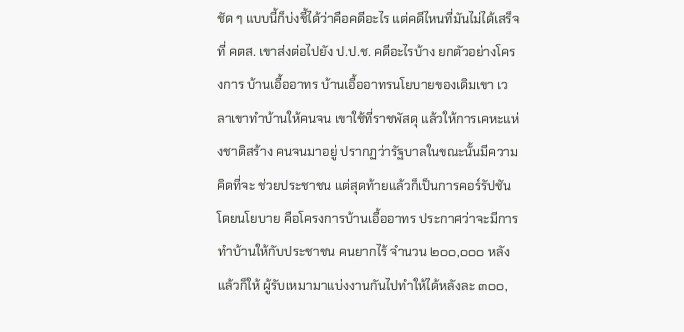ชัด ๆ แบบนี้ก็บ่งชี้ได้ว่าคือคดีอะไร แต่คดีไหนที่มันไม่ได้เสร็จที่ คตส. เขาส่งต่อไปยัง ป.ป.ช. คดีอะไรบ้าง ยกตัวอย่างโครงการ บ้านเอื้ออาทร บ้านเอื้ออาทรนโยบายของเดิมเขา เวลาเขาทําบ้านให้คนจน เขาใช้ที่ราชพัสดุ แล้วให้การเคหะแห่งชาติสร้าง คนจนมาอยู่ ปรากฏว่ารัฐบาลในขณะนั้นมีความคิดที่จะ ช่วยประชาชน แต่สุดท้ายแล้วก็เป็นการคอร์รัปชันโดยนโยบาย คือโครงการบ้านเอื้ออาทร ประกาศว่าจะมีการทําบ้านให้กับประชาชน คนยากไร้ จํานวน ๒๐๐,๐๐๐ หลัง แล้วก็ให้ ผู้รับเหมามาแบ่งงานกันไปทําให้ได้หลังละ ๓๐๐,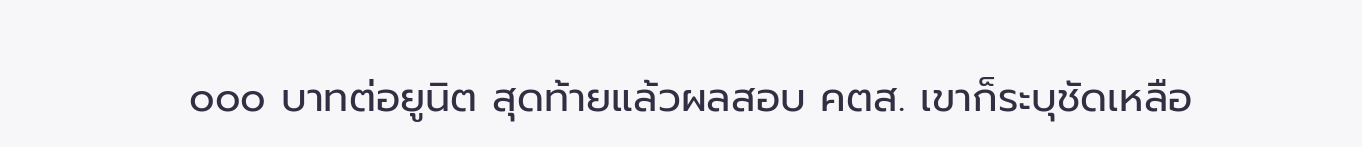๐๐๐ บาทต่อยูนิต สุดท้ายแล้วผลสอบ คตส. เขาก็ระบุชัดเหลือ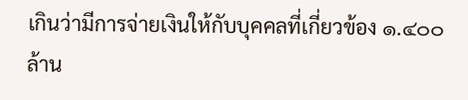เกินว่ามีการจ่ายเงินให้กับบุคคลที่เกี่ยวข้อง ๑.๔๐๐ ล้าน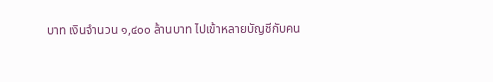บาท เงินจํานวน ๑,๔๐๐ ล้านบาท ไปเข้าหลายบัญชีกับคน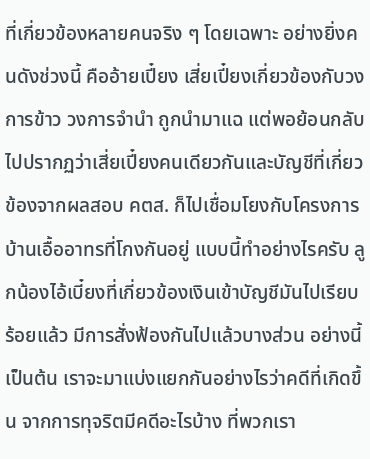ที่เกี่ยวข้องหลายคนจริง ๆ โดยเฉพาะ อย่างยิ่งคนดังช่วงนี้ คืออ้ายเปี๋ยง เสี่ยเปี๋ยงเกี่ยวข้องกับวงการข้าว วงการจํานํา ถูกนํามาแฉ แต่พอย้อนกลับไปปรากฏว่าเสี่ยเปี๋ยงคนเดียวกันและบัญชีที่เกี่ยวข้องจากผลสอบ คตส. ก็ไปเชื่อมโยงกับโครงการบ้านเอื้ออาทรที่โกงกันอยู่ แบบนี้ทําอย่างไรครับ ลูกน้องไอ้เบี๋ยงที่เกี่ยวข้องเงินเข้าบัญชีมันไปเรียบร้อยแล้ว มีการสั่งฟ้องกันไปแล้วบางส่วน อย่างนี้เป็นต้น เราจะมาแบ่งแยกกันอย่างไรว่าคดีที่เกิดขึ้น จากการทุจริตมีคดีอะไรบ้าง ที่พวกเรา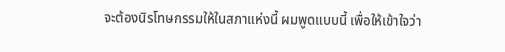จะต้องนิรโทษกรรมให้ในสภาแห่งนี้ ผมพูดแบบนี้ เพื่อให้เข้าใจว่า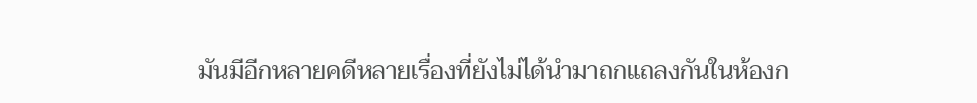มันมีอีกหลายคดีหลายเรื่องที่ยังไม่ได้นํามาถกแถลงกันในห้องก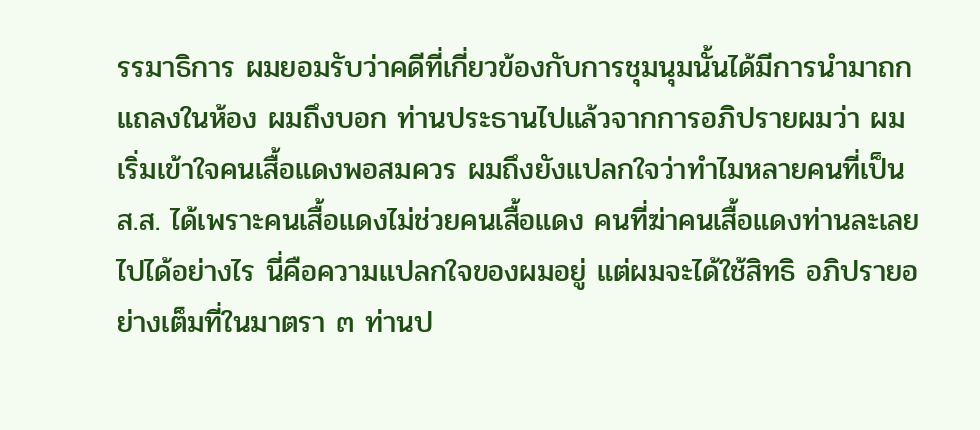รรมาธิการ ผมยอมรับว่าคดีที่เกี่ยวข้องกับการชุมนุมนั้นได้มีการนํามาถกแถลงในห้อง ผมถึงบอก ท่านประธานไปแล้วจากการอภิปรายผมว่า ผมเริ่มเข้าใจคนเสื้อแดงพอสมควร ผมถึงยังแปลกใจว่าทําไมหลายคนที่เป็น ส.ส. ได้เพราะคนเสื้อแดงไม่ช่วยคนเสื้อแดง คนที่ฆ่าคนเสื้อแดงท่านละเลยไปได้อย่างไร นี่คือความแปลกใจของผมอยู่ แต่ผมจะได้ใช้สิทธิ อภิปรายอย่างเต็มที่ในมาตรา ๓ ท่านป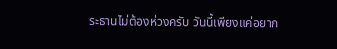ระธานไม่ต้องห่วงครับ วันนี้เพียงแค่อยาก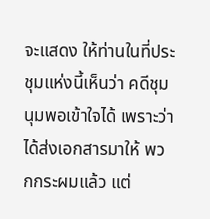จะแสดง ให้ท่านในที่ประชุมแห่งนี้เห็นว่า คดีชุมนุมพอเข้าใจได้ เพราะว่าได้ส่งเอกสารมาให้ พวกกระผมแล้ว แต่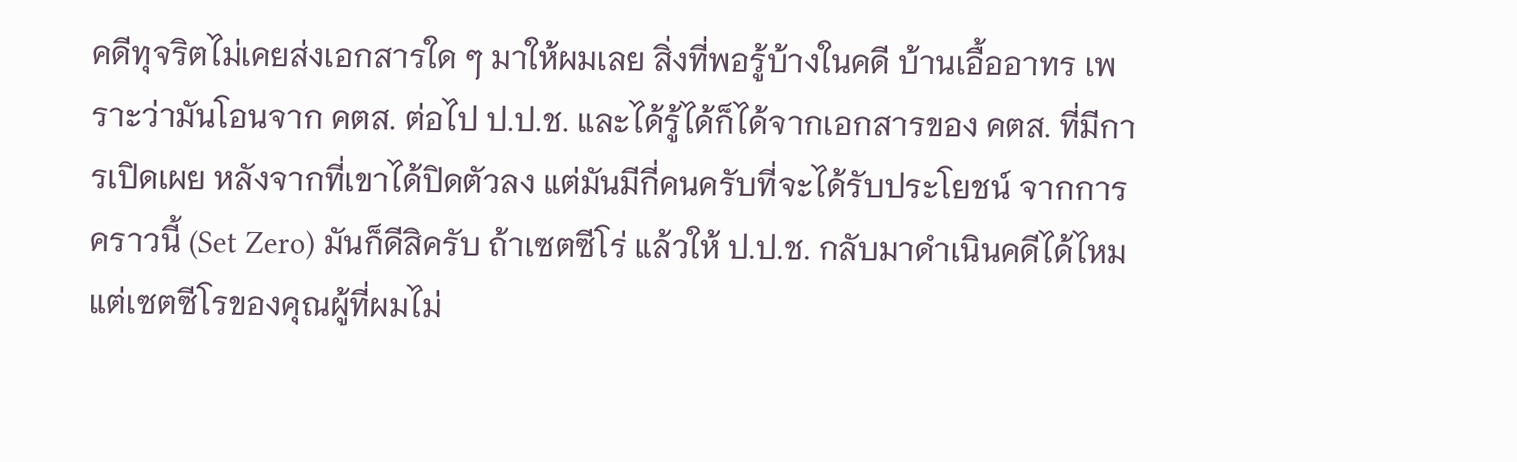คดีทุจริตไม่เคยส่งเอกสารใด ๆ มาให้ผมเลย สิ่งที่พอรู้บ้างในคดี บ้านเอื้ออาทร เพราะว่ามันโอนจาก คตส. ต่อไป ป.ป.ช. และได้รู้ได้ก็ได้จากเอกสารของ คตส. ที่มีการเปิดเผย หลังจากที่เขาได้ปิดตัวลง แต่มันมีกี่คนครับที่จะได้รับประโยชน์ จากการคราวนี้ (Set Zero) มันก็ดีสิครับ ถ้าเซตซีโร่ แล้วให้ ป.ป.ช. กลับมาดําเนินคดีได้ไหม แต่เซตซีโรของคุณผู้ที่ผมไม่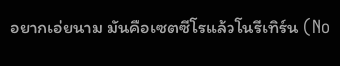อยากเอ่ยนาม มันคือเซตซีโรแล้วโนรีเทิร์น (No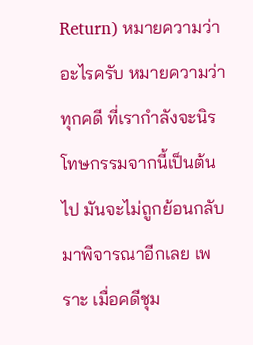Return) หมายความว่าอะไรครับ หมายความว่าทุกคดี ที่เรากําลังจะนิรโทษกรรมจากนี้เป็นต้นไป มันจะไม่ถูกย้อนกลับมาพิจารณาอีกเลย เพราะ เมื่อคดีชุม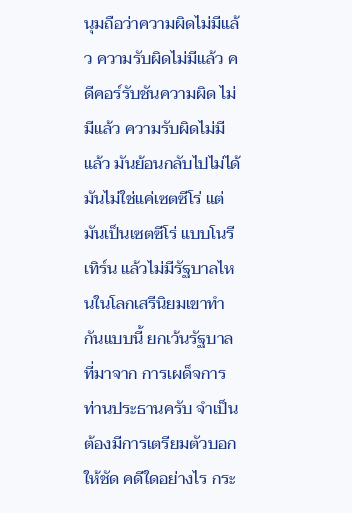นุมถือว่าความผิดไม่มีแล้ว ความรับผิดไม่มีแล้ว คดีคอร์รับชันความผิด ไม่มีแล้ว ความรับผิดไม่มีแล้ว มันย้อนกลับไปไม่ได้ มันไม่ใช่แค่เซตซีโร่ แต่มันเป็นเซตซีโร่ แบบโนรีเทิร์น แล้วไม่มีรัฐบาลไหนในโลกเสรีนิยมเขาทํากันแบบนี้ ยกเว้นรัฐบาลที่มาจาก การเผด็จการ ท่านประธานครับ จําเป็นต้องมีการเตรียมตัวบอกให้ชัด คดีใดอย่างไร กระ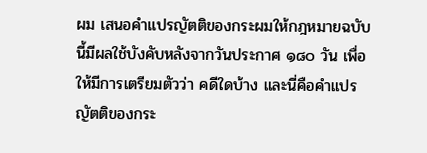ผม เสนอคําแปรญัตติของกระผมให้กฎหมายฉบับนี้มีผลใช้บังคับหลังจากวันประกาศ ๑๘๐ วัน เพื่อให้มีการเตรียมตัวว่า คดีใดบ้าง และนี่คือคําแปรญัตติของกระ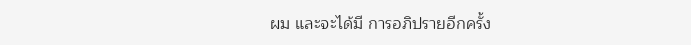ผม และจะได้มี การอภิปรายอีกครั้ง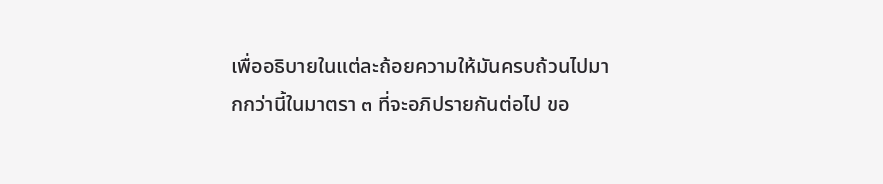เพื่ออธิบายในแต่ละถ้อยความให้มันครบถ้วนไปมากกว่านี้ในมาตรา ๓ ที่จะอภิปรายกันต่อไป ขอ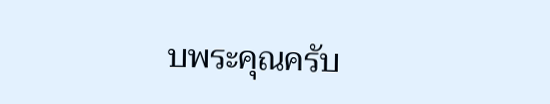บพระคุณครับ